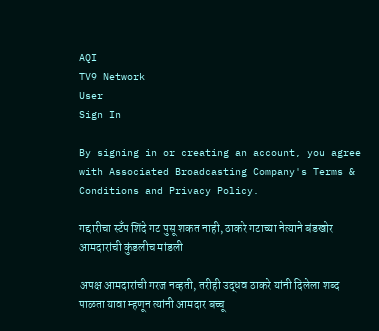AQI
TV9 Network
User
Sign In

By signing in or creating an account, you agree with Associated Broadcasting Company's Terms & Conditions and Privacy Policy.

गद्दारीचा स्टँप शिंदे गट पुसू शकत नाही, ठाकरे गटाच्या नेत्याने बंडखोर आमदारांची कुंडलीच मांडली

अपक्ष आमदारांची गरज नव्हती, तरीही उद्धव ठाकरे यांनी दिलेला शब्द पाळता यावा म्हणून त्यांनी आमदार बच्चू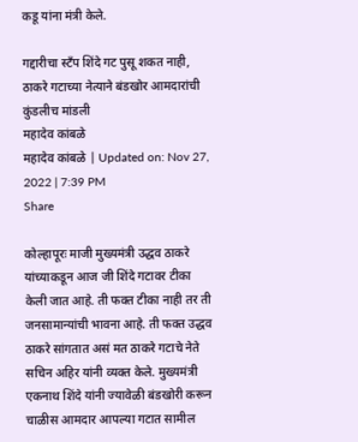कडू यांना मंत्री केले.

गद्दारीचा स्टँप शिंदे गट पुसू शकत नाही, ठाकरे गटाच्या नेत्याने बंडखोर आमदारांची कुंडलीच मांडली
महादेव कांबळे
महादेव कांबळे | Updated on: Nov 27, 2022 | 7:39 PM
Share

कोल्हापूरः माजी मुख्यमंत्री उद्धव ठाकरे यांच्याकडून आज जी शिंदे गटावर टीका केली जात आहे. ती फक्त टीका नाही तर ती जनसामान्यांची भावना आहे. ती फक्त उद्धव ठाकरे सांगतात असं मत ठाकरे गटाचे नेते सचिन अहिर यांनी व्यक्त केले. मुख्यमंत्री एकनाथ शिंदे यांनी ज्यावेळी बंडखोरी करून चाळीस आमदार आपल्या गटात सामील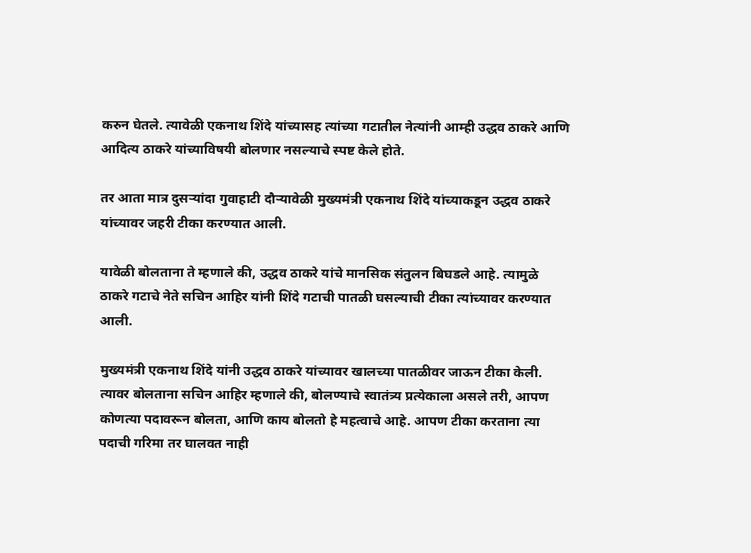करुन घेतले. त्यावेळी एकनाथ शिंदे यांच्यासह त्यांच्या गटातील नेत्यांनी आम्ही उद्धव ठाकरे आणि आदित्य ठाकरे यांच्याविषयी बोलणार नसल्याचे स्पष्ट केले होते.

तर आता मात्र दुसऱ्यांदा गुवाहाटी दौऱ्यावेळी मुख्यमंत्री एकनाथ शिंदे यांच्याकडून उद्धव ठाकरे यांच्यावर जहरी टीका करण्यात आली.

यावेळी बोलताना ते म्हणाले की, उद्धव ठाकरे यांचे मानसिक संतुलन बिघडले आहे. त्यामुळे ठाकरे गटाचे नेते सचिन आहिर यांनी शिंदे गटाची पातळी घसल्याची टीका त्यांच्यावर करण्यात आली.

मुख्यमंत्री एकनाथ शिंदे यांनी उद्धव ठाकरे यांच्यावर खालच्या पातळीवर जाऊन टीका केली. त्यावर बोलताना सचिन आहिर म्हणाले की, बोलण्याचे स्वातंत्र्य प्रत्येकाला असले तरी, आपण कोणत्या पदावरून बोलता, आणि काय बोलतो हे महत्वाचे आहे. आपण टीका करताना त्या पदाची गरिमा तर घालवत नाही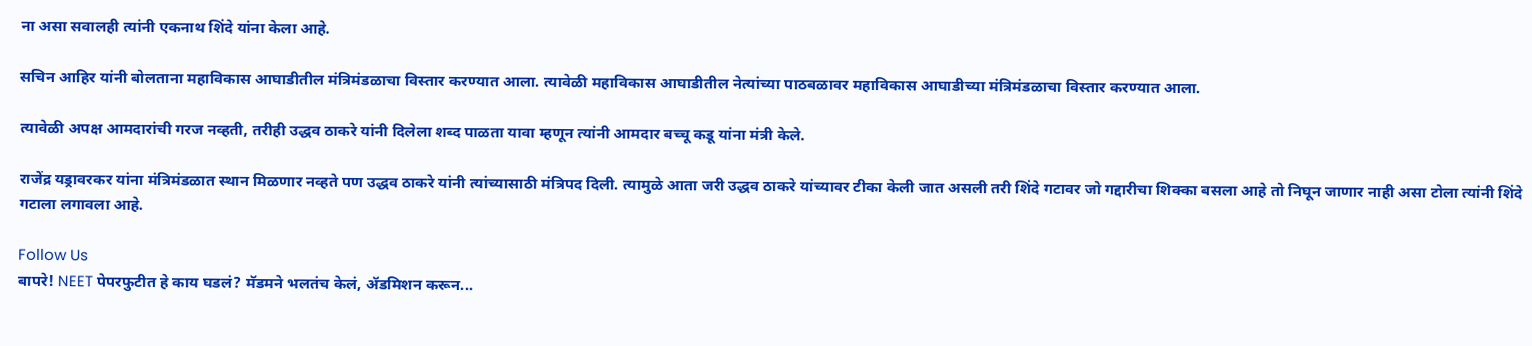ना असा सवालही त्यांनी एकनाथ शिंदे यांना केला आहे.

सचिन आहिर यांनी बोलताना महाविकास आघाडीतील मंत्रिमंडळाचा विस्तार करण्यात आला. त्यावेळी महाविकास आघाडीतील नेत्यांच्या पाठबळावर महाविकास आघाडीच्या मंत्रिमंडळाचा विस्तार करण्यात आला.

त्यावेळी अपक्ष आमदारांची गरज नव्हती, तरीही उद्धव ठाकरे यांनी दिलेला शब्द पाळता यावा म्हणून त्यांनी आमदार बच्चू कडू यांना मंत्री केले.

राजेंद्र यड्रावरकर यांना मंत्रिमंडळात स्थान मिळणार नव्हते पण उद्धव ठाकरे यांनी त्यांच्यासाठी मंत्रिपद दिली. त्यामुळे आता जरी उद्धव ठाकरे यांच्यावर टीका केली जात असली तरी शिंदे गटावर जो गद्दारीचा शिक्का बसला आहे तो निघून जाणार नाही असा टोला त्यांनी शिंदे गटाला लगावला आहे.

Follow Us
बापरे! NEET पेपरफुटीत हे काय घडलं? मॅडमने भलतंच केलं, ॲडमिशन करून...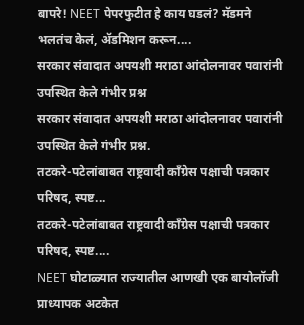बापरे! NEET पेपरफुटीत हे काय घडलं? मॅडमने भलतंच केलं, ॲडमिशन करून....
सरकार संवादात अपयशी मराठा आंदोलनावर पवारांनी उपस्थित केले गंभीर प्रश्न
सरकार संवादात अपयशी मराठा आंदोलनावर पवारांनी उपस्थित केले गंभीर प्रश्न.
तटकरे-पटेलांबाबत राष्ट्रवादी कॉंग्रेस पक्षाची पत्रकार परिषद, स्पष्ट...
तटकरे-पटेलांबाबत राष्ट्रवादी कॉंग्रेस पक्षाची पत्रकार परिषद, स्पष्ट....
NEET घोटाळ्यात राज्यातील आणखी एक बायोलॉजी प्राध्यापक अटकेत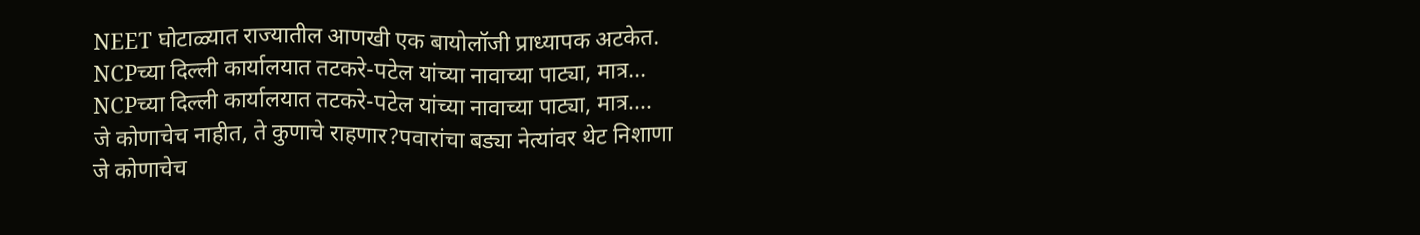NEET घोटाळ्यात राज्यातील आणखी एक बायोलॉजी प्राध्यापक अटकेत.
NCPच्या दिल्ली कार्यालयात तटकरे-पटेल यांच्या नावाच्या पाट्या, मात्र...
NCPच्या दिल्ली कार्यालयात तटकरे-पटेल यांच्या नावाच्या पाट्या, मात्र....
जे कोणाचेच नाहीत, ते कुणाचे राहणार?पवारांचा बड्या नेत्यांवर थेट निशाणा
जे कोणाचेच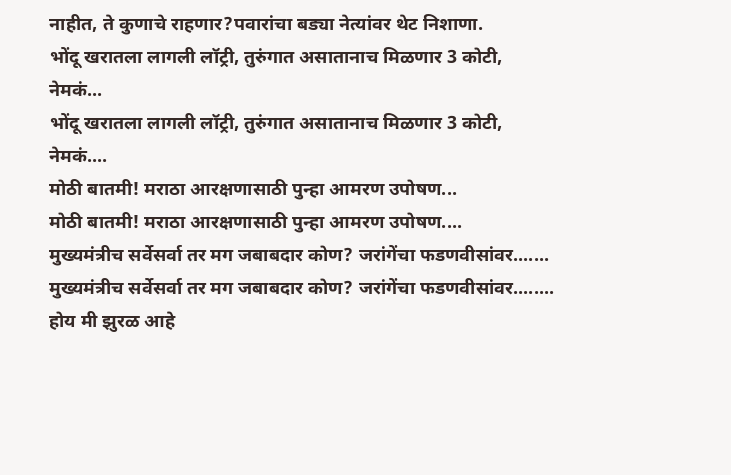नाहीत, ते कुणाचे राहणार?पवारांचा बड्या नेत्यांवर थेट निशाणा.
भोंदू खरातला लागली लॉट्री, तुरुंगात असातानाच मिळणार 3 कोटी, नेमकं...
भोंदू खरातला लागली लॉट्री, तुरुंगात असातानाच मिळणार 3 कोटी, नेमकं....
मोठी बातमी! मराठा आरक्षणासाठी पुन्हा आमरण उपोषण...
मोठी बातमी! मराठा आरक्षणासाठी पुन्हा आमरण उपोषण....
मुख्यमंत्रीच सर्वेसर्वा तर मग जबाबदार कोण? जरांगेंचा फडणवीसांवर.......
मुख्यमंत्रीच सर्वेसर्वा तर मग जबाबदार कोण? जरांगेंचा फडणवीसांवर........
होय मी झुरळ आहे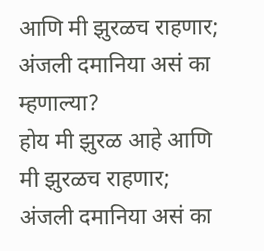आणि मी झुरळच राहणार; अंजली दमानिया असं का म्हणाल्या?
होय मी झुरळ आहे आणि मी झुरळच राहणार; अंजली दमानिया असं का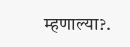म्हणाल्या?.